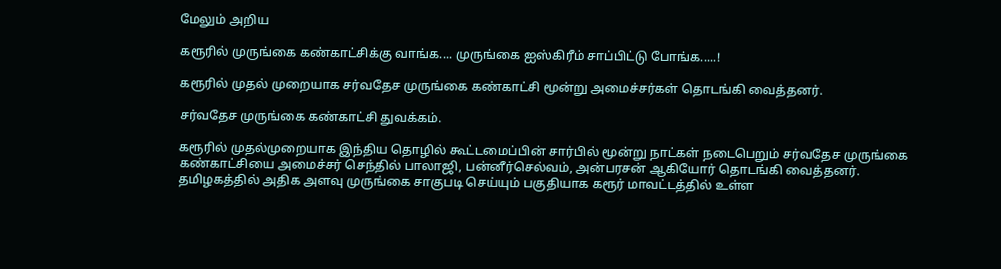மேலும் அறிய

கரூரில் முருங்கை கண்காட்சிக்கு வாங்க.... முருங்கை ஐஸ்கிரீம் சாப்பிட்டு போங்க.....!

கரூரில் முதல் முறையாக சர்வதேச முருங்கை கண்காட்சி மூன்று அமைச்சர்கள் தொடங்கி வைத்தனர்.

சர்வதேச முருங்கை கண்காட்சி துவக்கம்.

கரூரில் முதல்முறையாக இந்திய தொழில் கூட்டமைப்பின் சார்பில் மூன்று நாட்கள் நடைபெறும் சர்வதேச முருங்கை கண்காட்சியை அமைச்சர் செந்தில் பாலாஜி, பன்னீர்செல்வம், அன்பரசன் ஆகியோர் தொடங்கி வைத்தனர். தமிழகத்தில் அதிக அளவு முருங்கை சாகுபடி செய்யும் பகுதியாக கரூர் மாவட்டத்தில் உள்ள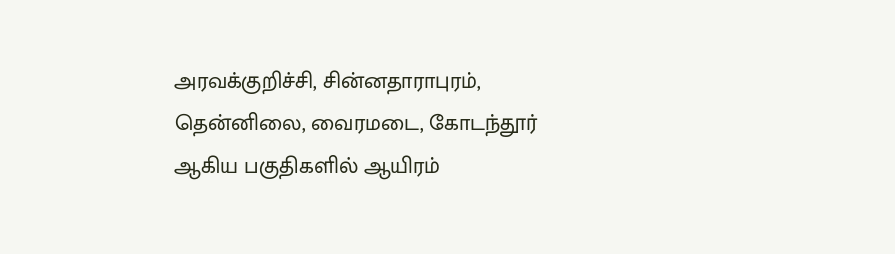அரவக்குறிச்சி, சின்னதாராபுரம், தென்னிலை, வைரமடை, கோடந்தூர் ஆகிய பகுதிகளில் ஆயிரம்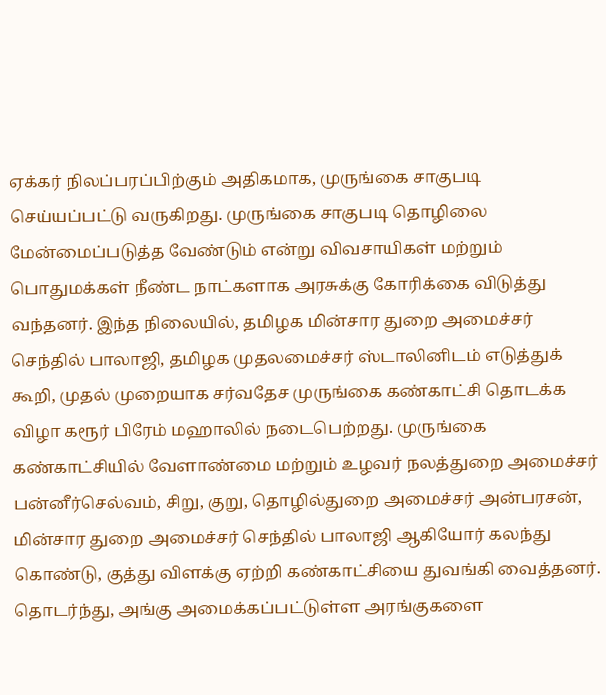ஏக்கர் நிலப்பரப்பிற்கும் அதிகமாக, முருங்கை சாகுபடி செய்யப்பட்டு வருகிறது. முருங்கை சாகுபடி தொழிலை மேன்மைப்படுத்த வேண்டும் என்று விவசாயிகள் மற்றும் பொதுமக்கள் நீண்ட நாட்களாக அரசுக்கு கோரிக்கை விடுத்து வந்தனர். இந்த நிலையில், தமிழக மின்சார துறை அமைச்சர் செந்தில் பாலாஜி, தமிழக முதலமைச்சர் ஸ்டாலினிடம் எடுத்துக் கூறி, முதல் முறையாக சர்வதேச முருங்கை கண்காட்சி தொடக்க விழா கரூர் பிரேம் மஹாலில் நடைபெற்றது. முருங்கை கண்காட்சியில் வேளாண்மை மற்றும் உழவர் நலத்துறை அமைச்சர் பன்னீர்செல்வம், சிறு, குறு, தொழில்துறை அமைச்சர் அன்பரசன், மின்சார துறை அமைச்சர் செந்தில் பாலாஜி ஆகியோர் கலந்து கொண்டு, குத்து விளக்கு ஏற்றி கண்காட்சியை துவங்கி வைத்தனர். தொடர்ந்து, அங்கு அமைக்கப்பட்டுள்ள அரங்குகளை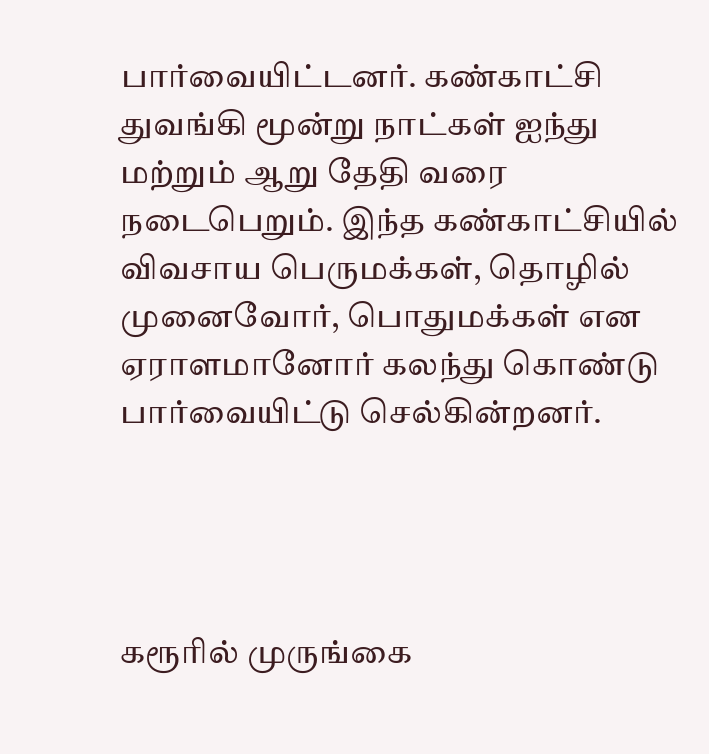பார்வையிட்டனர். கண்காட்சி துவங்கி மூன்று நாட்கள் ஐந்து மற்றும் ஆறு தேதி வரை நடைபெறும். இந்த கண்காட்சியில் விவசாய பெருமக்கள், தொழில் முனைவோர், பொதுமக்கள் என ஏராளமானோர் கலந்து கொண்டு பார்வையிட்டு செல்கின்றனர்.




கரூரில் முருங்கை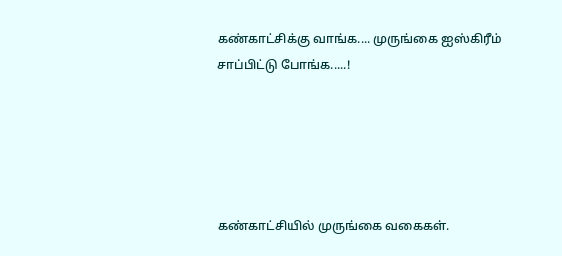கண்காட்சிக்கு வாங்க.... முருங்கை ஐஸ்கிரீம் சாப்பிட்டு போங்க.....!





கண்காட்சியில் முருங்கை வகைகள்.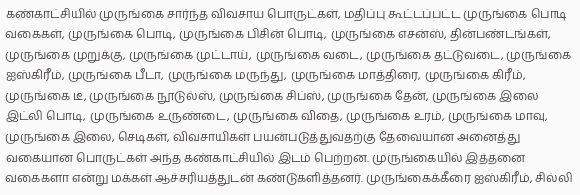கண்காட்சியில் முருங்கை சார்ந்த விவசாய பொருட்கள், மதிப்பு கூட்டப்பட்ட முருங்கை பொடி வகைகள், முருங்கை பொடி, முருங்கை பிசின் பொடி, முருங்கை எசன்ஸ், தின்பண்டங்கள், முருங்கை முறுக்கு, முருங்கை முட்டாய், முருங்கை வடை, முருங்கை தட்டுவடை, முருங்கை ஐஸ்கிரீம், முருங்கை பீடா, முருங்கை மருந்து, முருங்கை மாத்திரை, முருங்கை கிரீம், முருங்கை டீ, முருங்கை நூடுல்ஸ், முருங்கை சிப்ஸ், முருங்கை தேன், முருங்கை இலை இட்லி பொடி, முருங்கை உருண்டை, முருங்கை விதை, முருங்கை உரம், முருங்கை மாவு, முருங்கை இலை, செடிகள், விவசாயிகள் பயன்படுத்துவதற்கு தேவையான அனைத்து வகையான பொருட்கள் அந்த கண்காட்சியில் இடம் பெற்றன. முருங்கையில் இத்தனை வகைகளா என்று மக்கள் ஆச்சரியத்துடன் கண்டுகளித்தனர். முருங்கைக்கீரை ஐஸ்கிரீம், சில்லி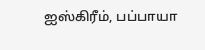ஐஸ்கிரீம், பப்பாயா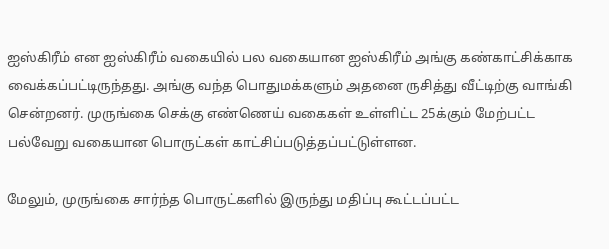ஐஸ்கிரீம் என ஐஸ்கிரீம் வகையில் பல வகையான ஐஸ்கிரீம் அங்கு கண்காட்சிக்காக வைக்கப்பட்டிருந்தது. அங்கு வந்த பொதுமக்களும் அதனை ருசித்து வீட்டிற்கு வாங்கி சென்றனர். முருங்கை செக்கு எண்ணெய் வகைகள் உள்ளிட்ட 25க்கும் மேற்பட்ட பல்வேறு வகையான பொருட்கள் காட்சிப்படுத்தப்பட்டுள்ளன.

மேலும், முருங்கை சார்ந்த பொருட்களில் இருந்து மதிப்பு கூட்டப்பட்ட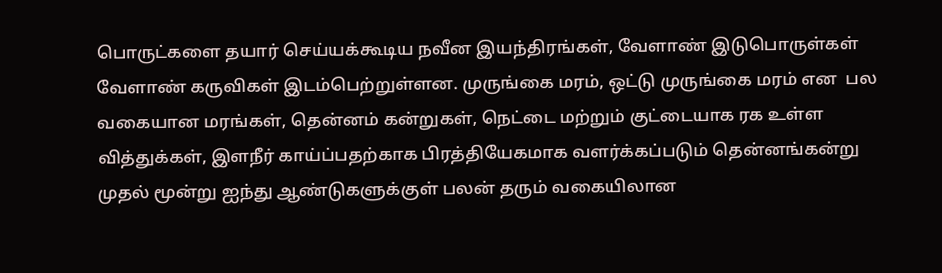பொருட்களை தயார் செய்யக்கூடிய நவீன இயந்திரங்கள், வேளாண் இடுபொருள்கள் வேளாண் கருவிகள் இடம்பெற்றுள்ளன. முருங்கை மரம், ஒட்டு முருங்கை மரம் என  பல வகையான மரங்கள், தென்னம் கன்றுகள், நெட்டை மற்றும் குட்டையாக ரக உள்ள வித்துக்கள், இளநீர் காய்ப்பதற்காக பிரத்தியேகமாக வளர்க்கப்படும் தென்னங்கன்று முதல் மூன்று ஐந்து ஆண்டுகளுக்குள் பலன் தரும் வகையிலான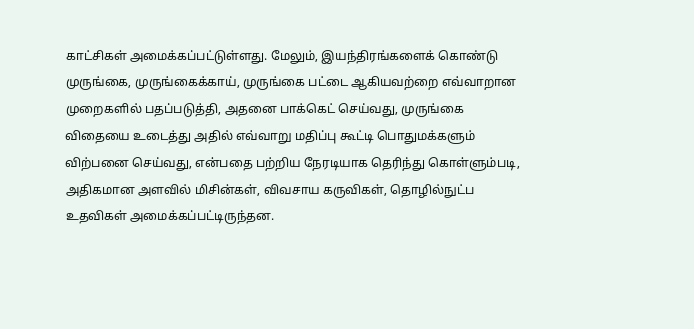காட்சிகள் அமைக்கப்பட்டுள்ளது. மேலும், இயந்திரங்களைக் கொண்டு முருங்கை, முருங்கைக்காய், முருங்கை பட்டை ஆகியவற்றை எவ்வாறான முறைகளில் பதப்படுத்தி, அதனை பாக்கெட் செய்வது, முருங்கை விதையை உடைத்து அதில் எவ்வாறு மதிப்பு கூட்டி பொதுமக்களும் விற்பனை செய்வது, என்பதை பற்றிய நேரடியாக தெரிந்து கொள்ளும்படி, அதிகமான அளவில் மிசின்கள், விவசாய கருவிகள், தொழில்நுட்ப உதவிகள் அமைக்கப்பட்டிருந்தன.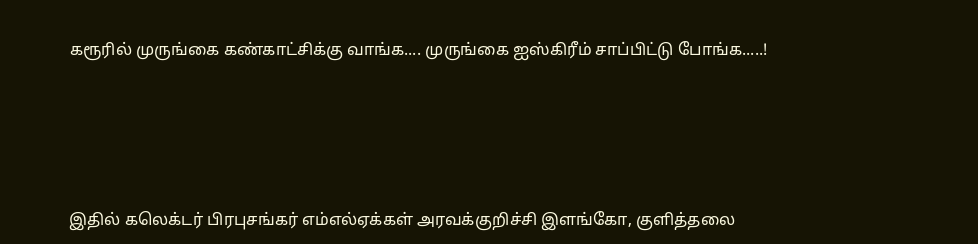கரூரில் முருங்கை கண்காட்சிக்கு வாங்க.... முருங்கை ஐஸ்கிரீம் சாப்பிட்டு போங்க.....!





இதில் கலெக்டர் பிரபுசங்கர் எம்எல்ஏக்கள் அரவக்குறிச்சி இளங்கோ, குளித்தலை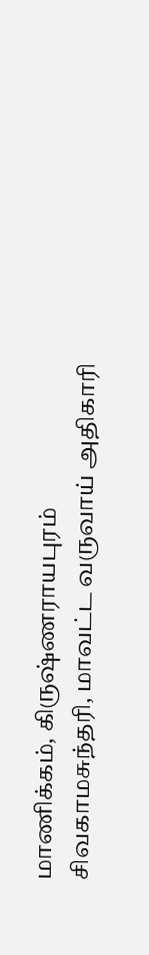மாணிக்கம், கிருஷ்ணராயபுரம் சிவகாமசுந்தரி, மாவட்ட வருவாய் அதிகாரி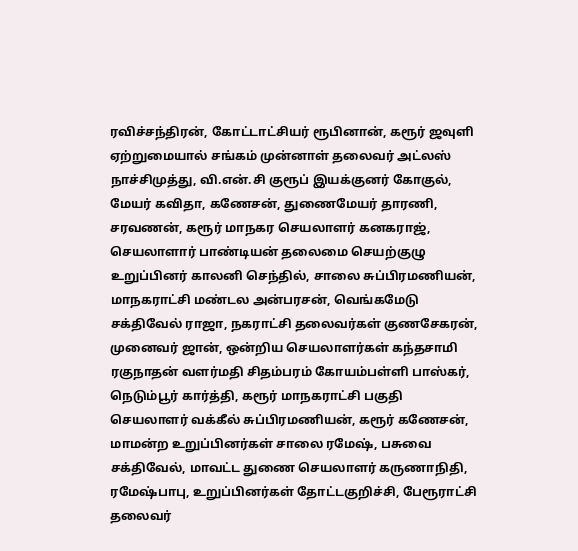ரவிச்சந்திரன், கோட்டாட்சியர் ரூபினான், கரூர் ஜவுளி ஏற்றுமையால் சங்கம் முன்னாள் தலைவர் அட்லஸ் நாச்சிமுத்து, வி.என்.சி குரூப் இயக்குனர் கோகுல், மேயர் கவிதா, கணேசன், துணைமேயர் தாரணி, சரவணன், கரூர் மாநகர செயலாளர் கனகராஜ், செயலாளார் பாண்டியன் தலைமை செயற்குழு உறுப்பினர் காலனி செந்தில், சாலை சுப்பிரமணியன், மாநகராட்சி மண்டல அன்பரசன், வெங்கமேடு சக்திவேல் ராஜா, நகராட்சி தலைவர்கள் குணசேகரன், முனைவர் ஜான், ஒன்றிய செயலாளர்கள் கந்தசாமி ரகுநாதன் வளர்மதி சிதம்பரம் கோயம்பள்ளி பாஸ்கர், நெடும்பூர் கார்த்தி, கரூர் மாநகராட்சி பகுதி செயலாளர் வக்கீல் சுப்பிரமணியன், கரூர் கணேசன், மாமன்ற உறுப்பினர்கள் சாலை ரமேஷ், பசுவை சக்திவேல், மாவட்ட துணை செயலாளர் கருணாநிதி, ரமேஷ்பாபு, உறுப்பினர்கள் தோட்டகுறிச்சி, பேரூராட்சி தலைவர்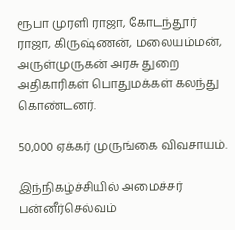ரூபா முரளி ராஜா, கோடந்தூர் ராஜா, கிருஷ்ணன், மலையம்மன், அருள்முருகன் அரசு துறை அதிகாரிகள் பொதுமக்கள் கலந்து கொண்டனர்.

50,000 ஏக்கர் முருங்கை விவசாயம்.

இந்நிகழ்ச்சியில் அமைச்சர் பன்னீர்செல்வம்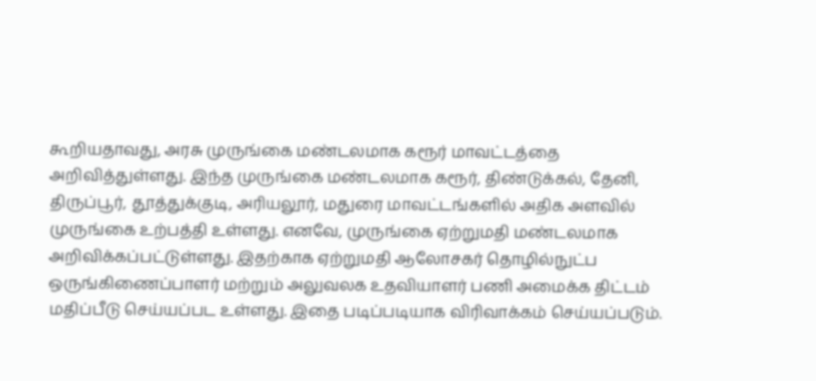கூறியதாவது, அரசு முருங்கை மண்டலமாக கரூர் மாவட்டத்தை அறிவித்துள்ளது. இந்த முருங்கை மண்டலமாக கரூர், திண்டுக்கல், தேனி, திருப்பூர், தூத்துக்குடி, அரியலூர், மதுரை மாவட்டங்களில் அதிக அளவில் முருங்கை உற்பத்தி உள்ளது. எனவே, முருங்கை ஏற்றுமதி மண்டலமாக அறிவிக்கப்பட்டுள்ளது. இதற்காக ஏற்றுமதி ஆலோசகர் தொழில்நுட்ப ஒருங்கிணைப்பாளர் மற்றும் அலுவலக உதவியாளர் பணி அமைக்க திட்டம் மதிப்பீடு செய்யப்பட உள்ளது. இதை படிப்படியாக விரிவாக்கம் செய்யப்படும்.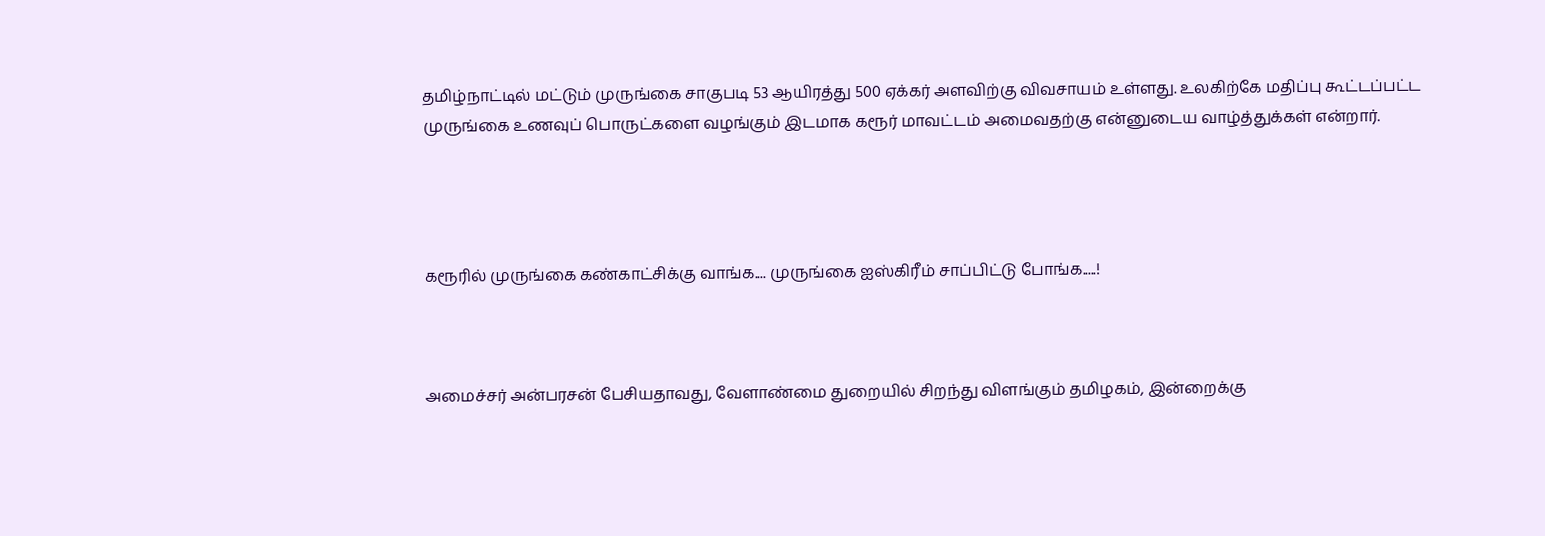தமிழ்நாட்டில் மட்டும் முருங்கை சாகுபடி 53 ஆயிரத்து 500 ஏக்கர் அளவிற்கு விவசாயம் உள்ளது. உலகிற்கே மதிப்பு கூட்டப்பட்ட முருங்கை உணவுப் பொருட்களை வழங்கும் இடமாக கரூர் மாவட்டம் அமைவதற்கு என்னுடைய வாழ்த்துக்கள் என்றார்.




கரூரில் முருங்கை கண்காட்சிக்கு வாங்க.... முருங்கை ஐஸ்கிரீம் சாப்பிட்டு போங்க.....!



அமைச்சர் அன்பரசன் பேசியதாவது, வேளாண்மை துறையில் சிறந்து விளங்கும் தமிழகம், இன்றைக்கு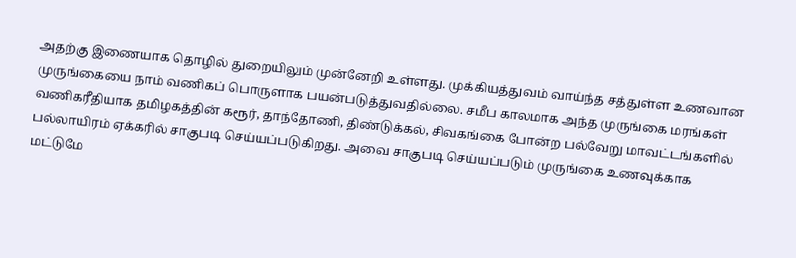அதற்கு இணையாக தொழில் துறையிலும் முன்னேறி உள்ளது. முக்கியத்துவம் வாய்ந்த சத்துள்ள உணவான முருங்கையை நாம் வணிகப் பொருளாக பயன்படுத்துவதில்லை. சமீப காலமாக அந்த முருங்கை மரங்கள் வணிகரீதியாக தமிழகத்தின் கரூர், தாந்தோணி, திண்டுக்கல், சிவகங்கை போன்ற பல்வேறு மாவட்டங்களில் பல்லாயிரம் ஏக்கரில் சாகுபடி செய்யப்படுகிறது. அவை சாகுபடி செய்யப்படும் முருங்கை உணவுக்காக மட்டுமே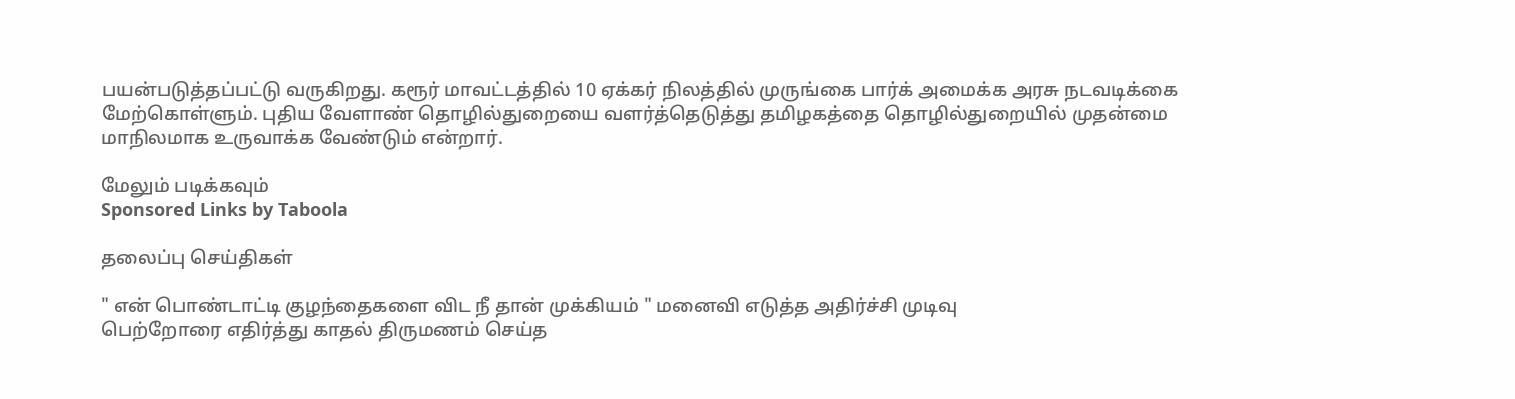பயன்படுத்தப்பட்டு வருகிறது. கரூர் மாவட்டத்தில் 10 ஏக்கர் நிலத்தில் முருங்கை பார்க் அமைக்க அரசு நடவடிக்கை மேற்கொள்ளும். புதிய வேளாண் தொழில்துறையை வளர்த்தெடுத்து தமிழகத்தை தொழில்துறையில் முதன்மை மாநிலமாக உருவாக்க வேண்டும் என்றார்.

மேலும் படிக்கவும்
Sponsored Links by Taboola

தலைப்பு செய்திகள்

" என் பொண்டாட்டி குழந்தைகளை விட நீ தான் முக்கியம் " மனைவி எடுத்த அதிர்ச்சி முடிவு
பெற்றோரை எதிர்த்து காதல் திருமணம் செய்த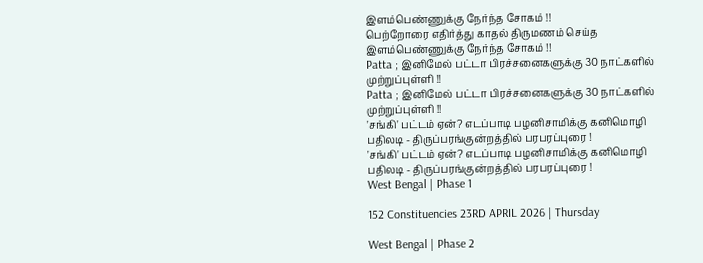இளம்பெண்ணுக்கு நேர்ந்த சோகம் !!
பெற்றோரை எதிர்த்து காதல் திருமணம் செய்த இளம்பெண்ணுக்கு நேர்ந்த சோகம் !!
Patta ; இனிமேல் பட்டா பிரச்சனைகளுக்கு 30 நாட்களில் முற்றுப்புள்ளி !!
Patta ; இனிமேல் பட்டா பிரச்சனைகளுக்கு 30 நாட்களில் முற்றுப்புள்ளி !!
'சங்கி' பட்டம் ஏன்? எடப்பாடி பழனிசாமிக்கு கனிமொழி பதிலடி - திருப்பரங்குன்றத்தில் பரபரப்புரை !
'சங்கி' பட்டம் ஏன்? எடப்பாடி பழனிசாமிக்கு கனிமொழி பதிலடி - திருப்பரங்குன்றத்தில் பரபரப்புரை !
West Bengal | Phase 1

152 Constituencies 23RD APRIL 2026 | Thursday

West Bengal | Phase 2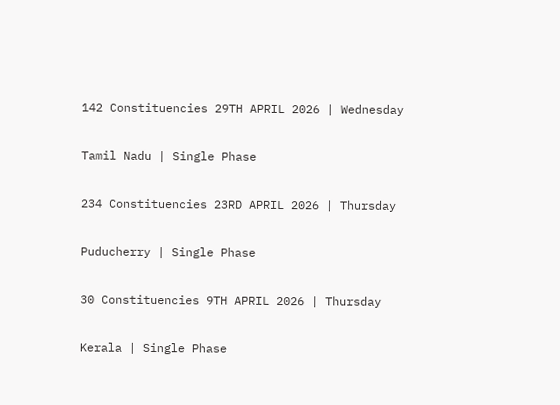142 Constituencies 29TH APRIL 2026 | Wednesday

Tamil Nadu | Single Phase

234 Constituencies 23RD APRIL 2026 | Thursday

Puducherry | Single Phase

30 Constituencies 9TH APRIL 2026 | Thursday

Kerala | Single Phase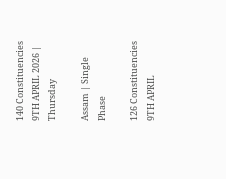140 Constituencies 9TH APRIL 2026 | Thursday

Assam | Single Phase

126 Constituencies 9TH APRIL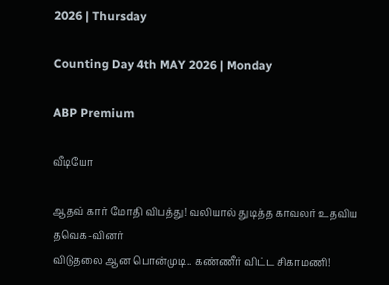2026 | Thursday

Counting Day 4th MAY 2026 | Monday

ABP Premium

வீடியோ

ஆதவ் கார் மோதி விபத்து! வலியால் துடித்த காவலர் உதவிய தவெக-வினர்
விடுதலை ஆன பொன்முடி.. கண்ணீர் விட்ட சிகாமணி!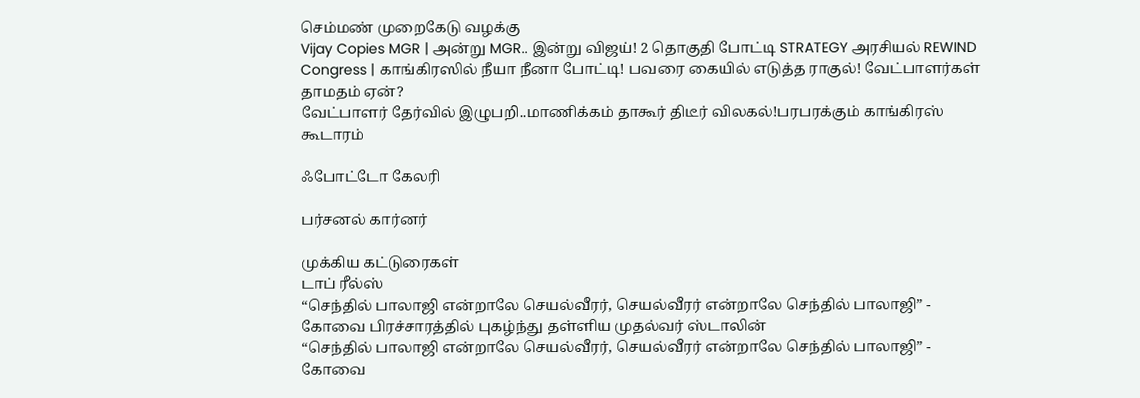செம்மண் முறைகேடு வழக்கு
Vijay Copies MGR | அன்று MGR.. இன்று விஜய்! 2 தொகுதி போட்டி STRATEGY அரசியல் REWIND
Congress | காங்கிரஸில் நீயா நீனா போட்டி! பவரை கையில் எடுத்த ராகுல்! வேட்பாளர்கள் தாமதம் ஏன்?
வேட்பாளர் தேர்வில் இழுபறி..மாணிக்கம் தாகூர் திடீர் விலகல்!பரபரக்கும் காங்கிரஸ் கூடாரம்

ஃபோட்டோ கேலரி

பர்சனல் கார்னர்

முக்கிய கட்டுரைகள்
டாப் ரீல்ஸ்
“செந்தில் பாலாஜி என்றாலே செயல்வீரர், செயல்வீரர் என்றாலே செந்தில் பாலாஜி” - கோவை பிரச்சாரத்தில் புகழ்ந்து தள்ளிய முதல்வர் ஸ்டாலின்
“செந்தில் பாலாஜி என்றாலே செயல்வீரர், செயல்வீரர் என்றாலே செந்தில் பாலாஜி” - கோவை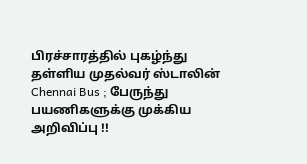பிரச்சாரத்தில் புகழ்ந்து தள்ளிய முதல்வர் ஸ்டாலின்
Chennai Bus ; பேருந்து பயணிகளுக்கு முக்கிய அறிவிப்பு !!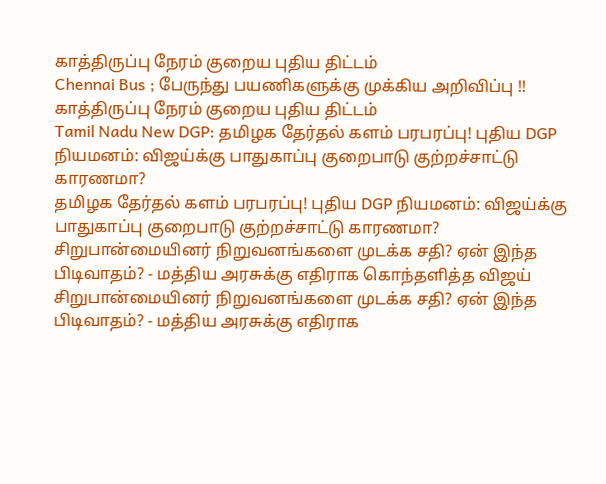காத்திருப்பு நேரம் குறைய புதிய திட்டம்
Chennai Bus ; பேருந்து பயணிகளுக்கு முக்கிய அறிவிப்பு !! காத்திருப்பு நேரம் குறைய புதிய திட்டம்
Tamil Nadu New DGP: தமிழக தேர்தல் களம் பரபரப்பு! புதிய DGP நியமனம்: விஜய்க்கு பாதுகாப்பு குறைபாடு குற்றச்சாட்டு காரணமா?
தமிழக தேர்தல் களம் பரபரப்பு! புதிய DGP நியமனம்: விஜய்க்கு பாதுகாப்பு குறைபாடு குற்றச்சாட்டு காரணமா?
சிறுபான்மையினர் நிறுவனங்களை முடக்க சதி? ஏன் இந்த பிடிவாதம்? - மத்திய அரசுக்கு எதிராக கொந்தளித்த விஜய்
சிறுபான்மையினர் நிறுவனங்களை முடக்க சதி? ஏன் இந்த பிடிவாதம்? - மத்திய அரசுக்கு எதிராக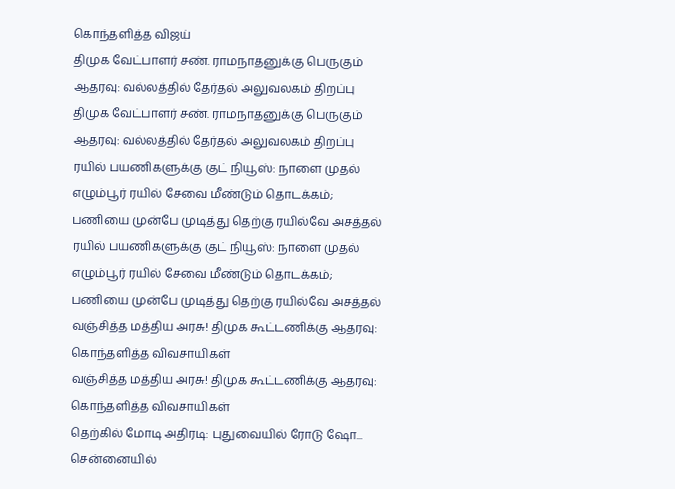கொந்தளித்த விஜய்
திமுக வேட்பாளர் சண். ராமநாதனுக்கு பெருகும் ஆதரவு: வல்லத்தில் தேர்தல் அலுவலகம் திறப்பு
திமுக வேட்பாளர் சண். ராமநாதனுக்கு பெருகும் ஆதரவு: வல்லத்தில் தேர்தல் அலுவலகம் திறப்பு
ரயில் பயணிகளுக்கு குட் நியூஸ்: நாளை முதல் எழும்பூர் ரயில் சேவை மீண்டும் தொடக்கம்; பணியை முன்பே முடித்து தெற்கு ரயில்வே அசத்தல்
ரயில் பயணிகளுக்கு குட் நியூஸ்: நாளை முதல் எழும்பூர் ரயில் சேவை மீண்டும் தொடக்கம்; பணியை முன்பே முடித்து தெற்கு ரயில்வே அசத்தல்
வஞ்சித்த மத்திய அரசு! திமுக கூட்டணிக்கு ஆதரவு: கொந்தளித்த விவசாயிகள்
வஞ்சித்த மத்திய அரசு! திமுக கூட்டணிக்கு ஆதரவு: கொந்தளித்த விவசாயிகள்
தெற்கில் மோடி அதிரடி: புதுவையில் ரோடு ஷோ... சென்னையில்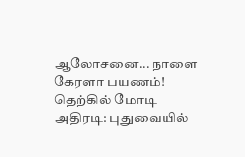ஆலோசனை... நாளை கேரளா பயணம்!
தெற்கில் மோடி அதிரடி: புதுவையில்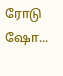ரோடு ஷோ...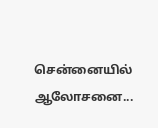சென்னையில் ஆலோசனை...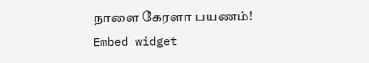நாளை கேரளா பயணம்!
Embed widget